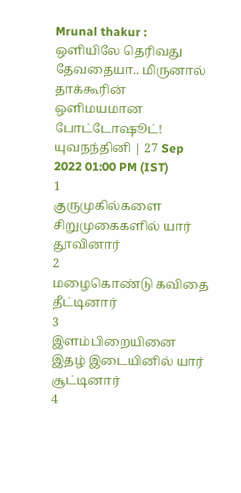Mrunal thakur : ஒளியிலே தெரிவது தேவதையா.. மிருனால் தாக்கூரின் ஒளிமயமான போட்டோஷூட்!
யுவநந்தினி | 27 Sep 2022 01:00 PM (IST)
1
குருமுகில்களை சிறுமுகைகளில் யார் தூவினார்
2
மழைகொண்டு கவிதை தீட்டினார்
3
இளம்பிறையினை இதழ் இடையினில் யார் சூட்டினார்
4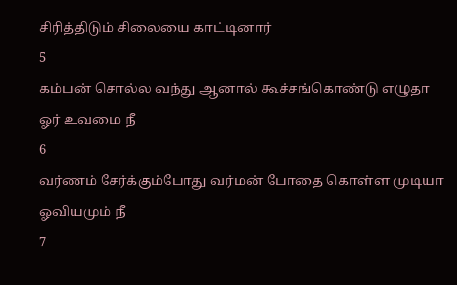சிரித்திடும் சிலையை காட்டினார்
5
கம்பன் சொல்ல வந்து ஆனால் கூச்சங்கொண்டு எழுதா ஓர் உவமை நீ
6
வர்ணம் சேர்க்கும்போது வர்மன் போதை கொள்ள முடியா ஓவியமும் நீ
7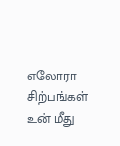எலோரா சிற்பங்கள் உன் மீது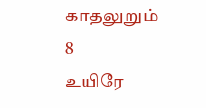காதலுறும்
8
உயிரே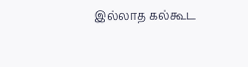இல்லாத கல்கூட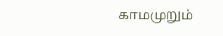காமமுறும்